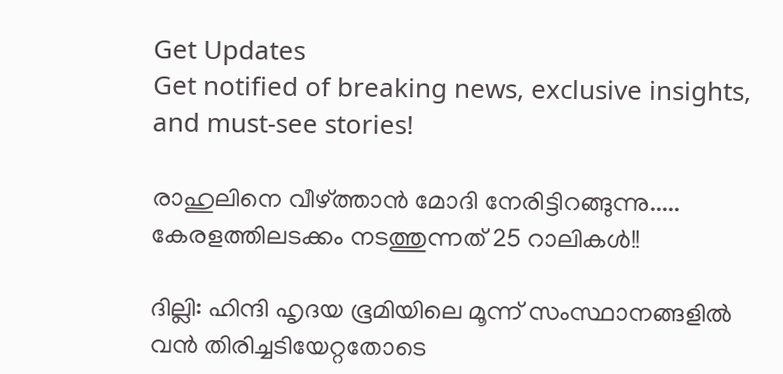Get Updates
Get notified of breaking news, exclusive insights, and must-see stories!

രാഹുലിനെ വീഴ്ത്താന്‍ മോദി നേരിട്ടിറങ്ങുന്നു..... കേരളത്തിലടക്കം നടത്തുന്നത് 25 റാലികള്‍!!

ദില്ലി: ഹിന്ദി ഹൃദയ ഭൂമിയിലെ മൂന്ന് സംസ്ഥാനങ്ങളില്‍ വന്‍ തിരിച്ചടിയേറ്റതോടെ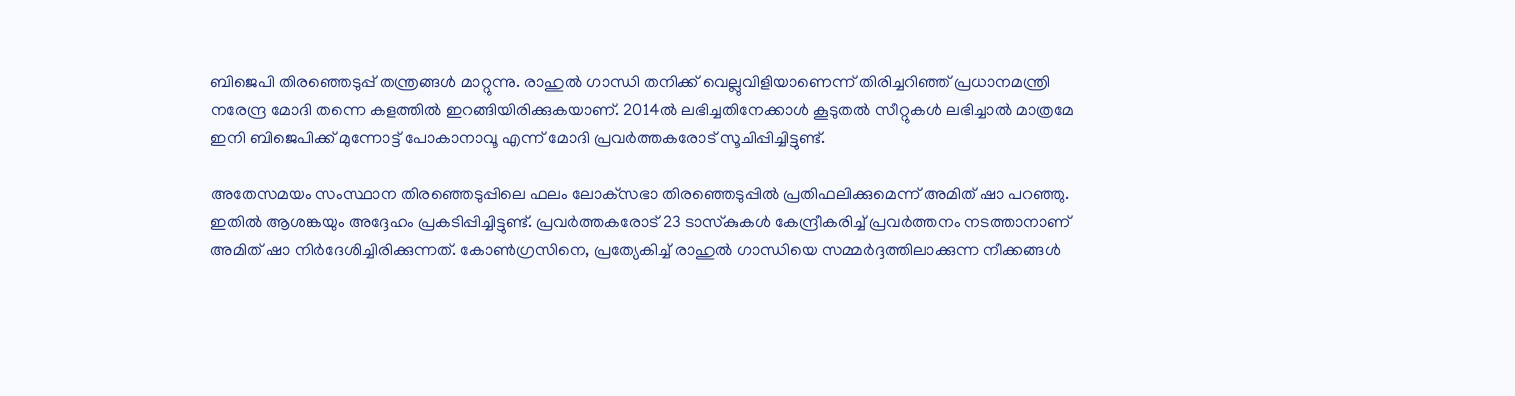ബിജെപി തിരഞ്ഞെടുപ്പ് തന്ത്രങ്ങള്‍ മാറ്റുന്നു. രാഹുല്‍ ഗാന്ധി തനിക്ക് വെല്ലുവിളിയാണെന്ന് തിരിച്ചറിഞ്ഞ് പ്രധാനമന്ത്രി നരേന്ദ്ര മോദി തന്നെ കളത്തില്‍ ഇറങ്ങിയിരിക്കുകയാണ്. 2014ല്‍ ലഭിച്ചതിനേക്കാള്‍ കൂടുതല്‍ സീറ്റുകള്‍ ലഭിച്ചാല്‍ മാത്രമേ ഇനി ബിജെപിക്ക് മുന്നോട്ട് പോകാനാവൂ എന്ന് മോദി പ്രവര്‍ത്തകരോട് സൂചിപ്പിച്ചിട്ടുണ്ട്.

അതേസമയം സംസ്ഥാന തിരഞ്ഞെടുപ്പിലെ ഫലം ലോക്‌സഭാ തിരഞ്ഞെടുപ്പില്‍ പ്രതിഫലിക്കുമെന്ന് അമിത് ഷാ പറഞ്ഞു. ഇതില്‍ ആശങ്കയും അദ്ദേഹം പ്രകടിപ്പിച്ചിട്ടുണ്ട്. പ്രവര്‍ത്തകരോട് 23 ടാസ്‌കുകള്‍ കേന്ദ്രീകരിച്ച് പ്രവര്‍ത്തനം നടത്താനാണ് അമിത് ഷാ നിര്‍ദേശിച്ചിരിക്കുന്നത്. കോണ്‍ഗ്രസിനെ, പ്രത്യേകിച്ച് രാഹുല്‍ ഗാന്ധിയെ സമ്മര്‍ദ്ദത്തിലാക്കുന്ന നീക്കങ്ങള്‍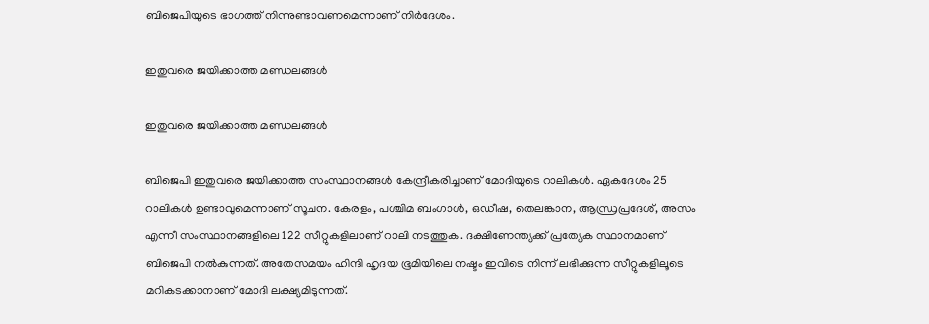ബിജെപിയുടെ ഭാഗത്ത് നിന്നുണ്ടാവണമെന്നാണ് നിര്‍ദേശം.

ഇതുവരെ ജയിക്കാത്ത മണ്ഡലങ്ങള്‍

ഇതുവരെ ജയിക്കാത്ത മണ്ഡലങ്ങള്‍

ബിജെപി ഇതുവരെ ജയിക്കാത്ത സംസ്ഥാനങ്ങള്‍ കേന്ദ്രീകരിച്ചാണ് മോദിയുടെ റാലികള്‍. ഏകദേശം 25 റാലികള്‍ ഉണ്ടാവുമെന്നാണ് സൂചന. കേരളം, പശ്ചിമ ബംഗാള്‍, ഒഡീഷ, തെലങ്കാന, ആന്ധ്രപ്രദേശ്, അസം എന്നീ സംസ്ഥാനങ്ങളിലെ 122 സീറ്റുകളിലാണ് റാലി നടത്തുക. ദക്ഷിണേന്ത്യക്ക് പ്രത്യേക സ്ഥാനമാണ് ബിജെപി നല്‍കുന്നത്. അതേസമയം ഹിന്ദി ഹൃദയ ഭൂമിയിലെ നഷ്ടം ഇവിടെ നിന്ന് ലഭിക്കുന്ന സീറ്റുകളിലൂടെ മറികടക്കാനാണ് മോദി ലക്ഷ്യമിടുന്നത്.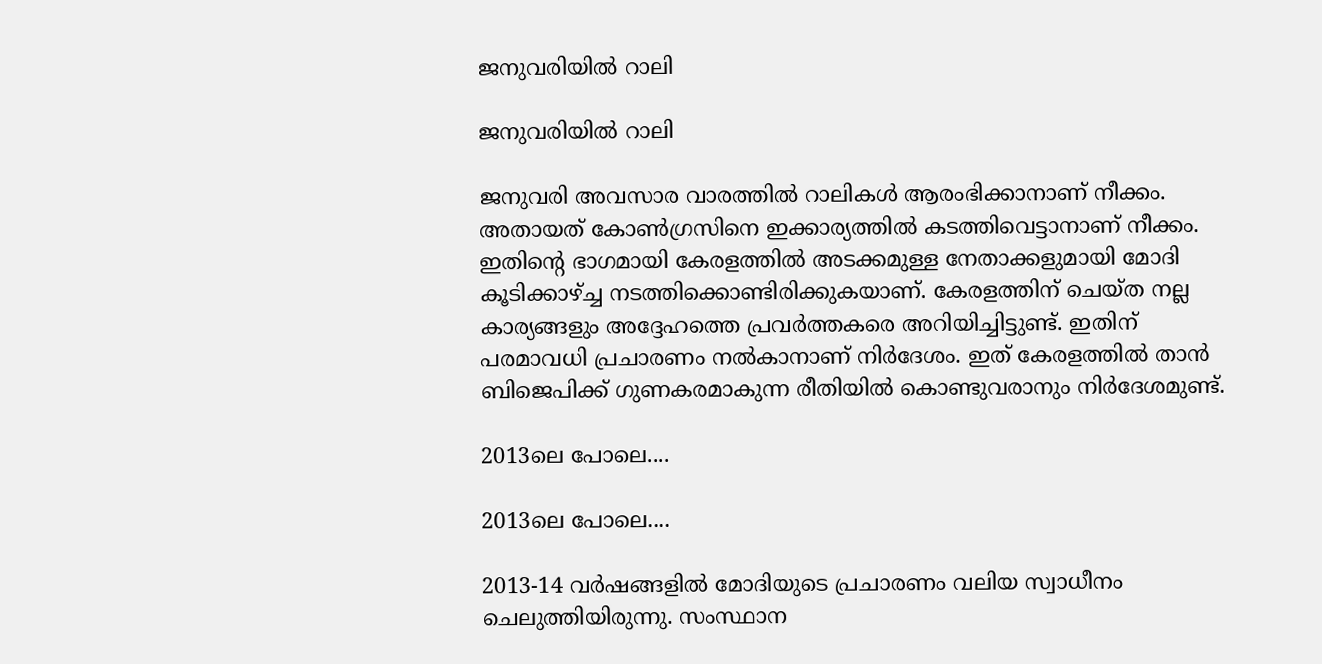ജനുവരിയില്‍ റാലി

ജനുവരിയില്‍ റാലി

ജനുവരി അവസാര വാരത്തില്‍ റാലികള്‍ ആരംഭിക്കാനാണ് നീക്കം. അതായത് കോണ്‍ഗ്രസിനെ ഇക്കാര്യത്തില്‍ കടത്തിവെട്ടാനാണ് നീക്കം. ഇതിന്റെ ഭാഗമായി കേരളത്തില്‍ അടക്കമുള്ള നേതാക്കളുമായി മോദി കൂടിക്കാഴ്ച്ച നടത്തിക്കൊണ്ടിരിക്കുകയാണ്. കേരളത്തിന് ചെയ്ത നല്ല കാര്യങ്ങളും അദ്ദേഹത്തെ പ്രവര്‍ത്തകരെ അറിയിച്ചിട്ടുണ്ട്. ഇതിന് പരമാവധി പ്രചാരണം നല്‍കാനാണ് നിര്‍ദേശം. ഇത് കേരളത്തില്‍ താന്‍ ബിജെപിക്ക് ഗുണകരമാകുന്ന രീതിയില്‍ കൊണ്ടുവരാനും നിര്‍ദേശമുണ്ട്.

2013ലെ പോലെ....

2013ലെ പോലെ....

2013-14 വര്‍ഷങ്ങളില്‍ മോദിയുടെ പ്രചാരണം വലിയ സ്വാധീനം ചെലുത്തിയിരുന്നു. സംസ്ഥാന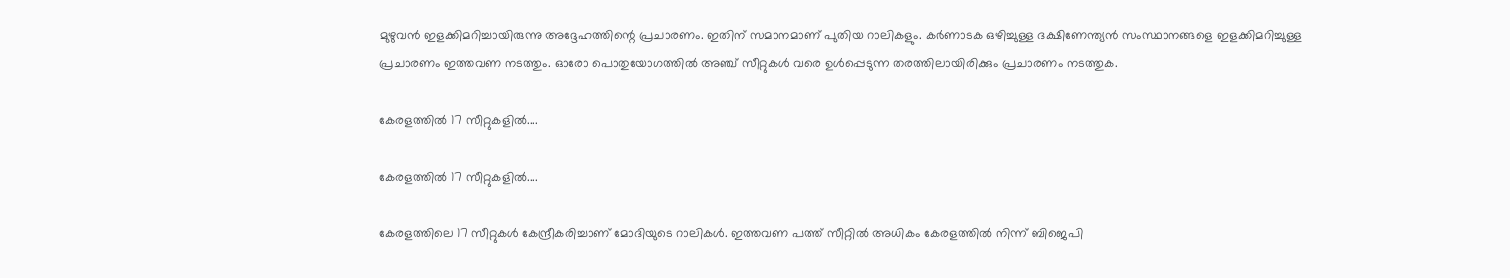മുഴുവന്‍ ഇളക്കിമറിച്ചായിരുന്നു അദ്ദേഹത്തിന്റെ പ്രചാരണം. ഇതിന് സമാനമാണ് പുതിയ റാലികളും. കര്‍ണാടക ഒഴിച്ചുള്ള ദക്ഷിണേന്ത്യന്‍ സംസ്ഥാനങ്ങളെ ഇളക്കിമറിച്ചുള്ള പ്രചാരണം ഇത്തവണ നടത്തും. ഓരോ പൊതുയോഗത്തില്‍ അഞ്ച് സീറ്റുകള്‍ വരെ ഉള്‍പ്പെടുന്ന തരത്തിലായിരിക്കും പ്രചാരണം നടത്തുക.

കേരളത്തില്‍ 17 സീറ്റുകളില്‍....

കേരളത്തില്‍ 17 സീറ്റുകളില്‍....

കേരളത്തിലെ 17 സീറ്റുകള്‍ കേന്ദ്രീകരിച്ചാണ് മോദിയുടെ റാലികള്‍. ഇത്തവണ പത്ത് സീറ്റില്‍ അധികം കേരളത്തില്‍ നിന്ന് ബിജെപി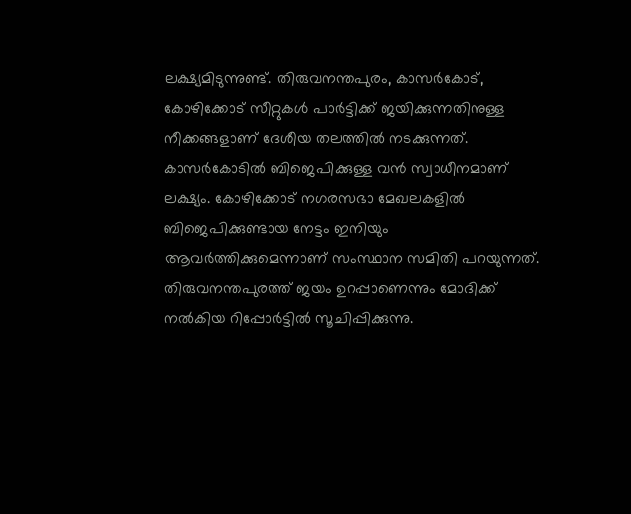ലക്ഷ്യമിടുന്നുണ്ട്. തിരുവനന്തപുരം, കാസര്‍കോട്, കോഴിക്കോട് സീറ്റുകള്‍ പാര്‍ട്ടിക്ക് ജയിക്കുന്നതിനുള്ള നീക്കങ്ങളാണ് ദേശീയ തലത്തില്‍ നടക്കുന്നത്. കാസര്‍കോടില്‍ ബിജെപിക്കുള്ള വന്‍ സ്വാധീനമാണ് ലക്ഷ്യം. കോഴിക്കോട് നഗരസഭാ മേഖലകളില്‍ ബിജെപിക്കുണ്ടായ നേട്ടം ഇനിയും ആവര്‍ത്തിക്കുമെന്നാണ് സംസ്ഥാന സമിതി പറയുന്നത്. തിരുവനന്തപുരത്ത് ജയം ഉറപ്പാണെന്നും മോദിക്ക് നല്‍കിയ റിപ്പോര്‍ട്ടില്‍ സൂചിപ്പിക്കുന്നു.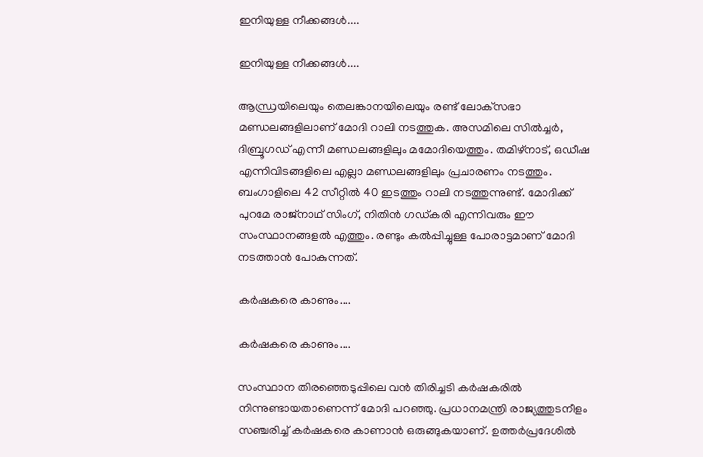ഇനിയുള്ള നീക്കങ്ങള്‍....

ഇനിയുള്ള നീക്കങ്ങള്‍....

ആന്ധ്രയിലെയും തെലങ്കാനയിലെയും രണ്ട് ലോക്‌സഭാ മണ്ഡലങ്ങളിലാണ് മോദി റാലി നടത്തുക. അസമിലെ സില്‍ച്ചര്‍, ദിബ്രൂഗഡ് എന്നീ മണ്ഡലങ്ങളിലും മമോദിയെത്തും. തമിഴ്‌നാട്, ഒഡീഷ എന്നിവിടങ്ങളിലെ എല്ലാ മണ്ഡലങ്ങളിലും പ്രചാരണം നടത്തും. ബംഗാളിലെ 42 സീറ്റില്‍ 40 ഇടത്തും റാലി നടത്തുന്നുണ്ട്. മോദിക്ക് പുറമേ രാജ്‌നാഥ് സിംഗ്, നിതിന്‍ ഗഡ്കരി എന്നിവരും ഈ സംസ്ഥാനങ്ങളല്‍ എത്തും. രണ്ടും കല്‍പ്പിച്ചുള്ള പോരാട്ടമാണ് മോദി നടത്താന്‍ പോകുന്നത്.

കര്‍ഷകരെ കാണും....

കര്‍ഷകരെ കാണും....

സംസ്ഥാന തിരഞ്ഞെടുപ്പിലെ വന്‍ തിരിച്ചടി കര്‍ഷകരില്‍ നിന്നുണ്ടായതാണെന്ന് മോദി പറഞ്ഞു. പ്രധാനമന്ത്രി രാജ്യത്തുടനീളം സഞ്ചരിച്ച് കര്‍ഷകരെ കാണാന്‍ ഒരുങ്ങുകയാണ്. ഉത്തര്‍പ്രദേശില്‍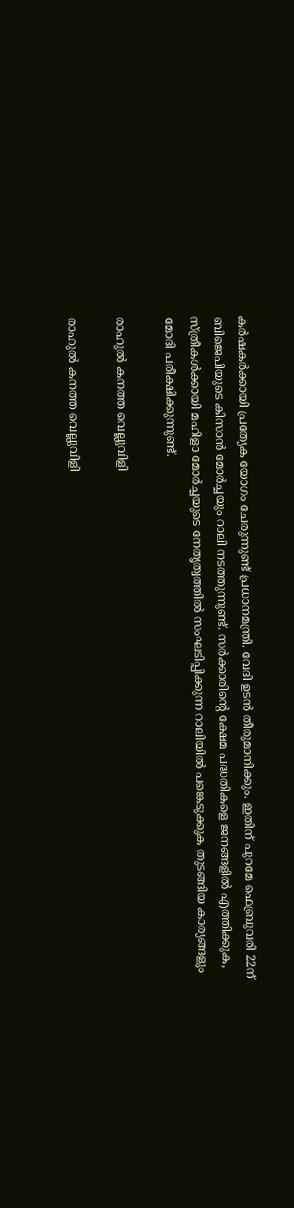കര്‍ഷകര്‍ക്കായി പ്രത്യേക യോഗം ചേരുന്നുണ്ട് പ്രധാനമന്ത്രി. വേദി ഉടന്‍ തീരുമാനിക്കും. ഇതിന് പുറമേ ഫെബ്രുവരി 22ന് ബിജെപിയുടെ കിസാന്‍ മോര്‍ച്ചയും റാലി നടത്തുന്നുണ്ട്. സര്‍ക്കാരിന്റെ ക്ഷേമ പദ്ധതികളെ ജനങ്ങളില്‍ എത്തിക്കുക, സ്ത്രീകള്‍ക്കായി മഹിളാ മോര്‍ച്ചയുടെ നേതൃത്വത്തില്‍ സംഘടിപ്പിക്കുന്ന റാലിയില്‍ പങ്കെടുക്കുക തുടങ്ങിയ കാര്യങ്ങളും മോദി പരീക്ഷിക്കുന്നുണ്ട്.

രാഹുല്‍ കനത്ത വെല്ലുവിളി

രാഹുല്‍ കനത്ത വെല്ലുവിളി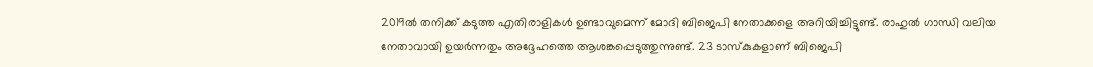2019ല്‍ തനിക്ക് കടുത്ത എതിരാളികള്‍ ഉണ്ടാവുമെന്ന് മോദി ബിജെപി നേതാക്കളെ അറിയിച്ചിട്ടുണ്ട്. രാഹുല്‍ ഗാന്ധി വലിയ നേതാവായി ഉയര്‍ന്നതും അദ്ദേഹത്തെ ആശങ്കപ്പെടുത്തുന്നുണ്ട്. 23 ടാസ്‌കുകളാണ് ബിജെപി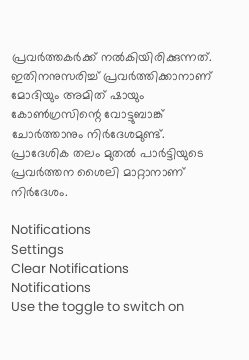പ്രവര്‍ത്തകര്‍ക്ക് നല്‍കിയിരിക്കുന്നത്. ഇതിനനുസരിച്ച് പ്രവര്‍ത്തിക്കാനാണ് മോദിയും അമിത് ഷായും കോണ്‍ഗ്രസിന്റെ വോട്ടുബാങ്ക് ചോര്‍ത്താനും നിര്‍ദേശമുണ്ട്. പ്രാദേശിക തലം മുതല്‍ പാര്‍ട്ടിയുടെ പ്രവര്‍ത്തന ശൈലി മാറ്റാനാണ് നിര്‍ദേശം.

Notifications
Settings
Clear Notifications
Notifications
Use the toggle to switch on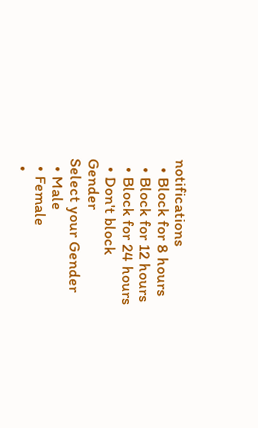notifications
  • Block for 8 hours
  • Block for 12 hours
  • Block for 24 hours
  • Don't block
Gender
Select your Gender
  • Male
  • Female
  •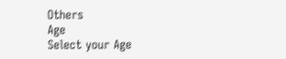Others
Age
Select your Age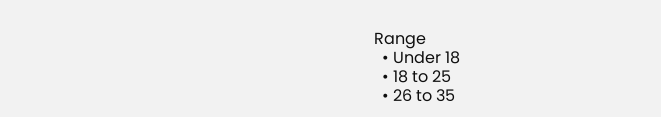Range
  • Under 18
  • 18 to 25
  • 26 to 35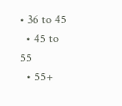• 36 to 45
  • 45 to 55
  • 55+